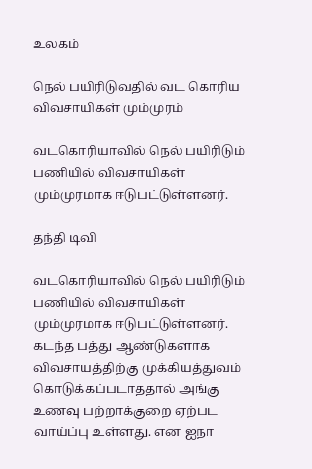உலகம்

நெல் பயிரிடுவதில் வட கொரிய விவசாயிகள் மும்முரம்

வடகொரியாவில் நெல் பயிரிடும் பணியில் விவசாயிகள் மும்முரமாக ஈடுபட்டுள்ளனர்.

தந்தி டிவி

வடகொரியாவில் நெல் பயிரிடும் பணியில் விவசாயிகள் மும்முரமாக ஈடுபட்டுள்ளனர். கடந்த பத்து ஆண்டுகளாக விவசாயத்திற்கு முக்கியத்துவம் கொடுக்கப்படாததால் அங்கு உணவு பற்றாக்குறை ஏற்பட வாய்ப்பு உள்ளது. என ஐநா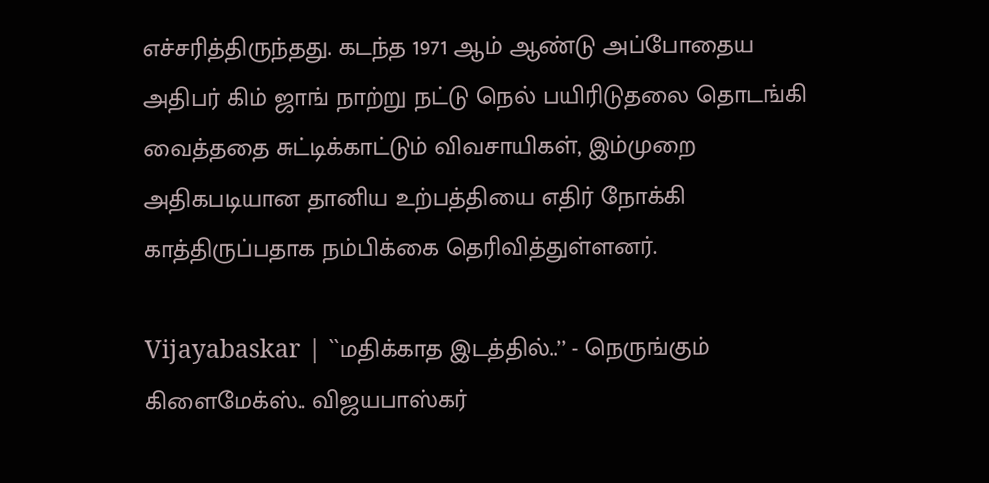எச்சரித்திருந்தது. கடந்த 1971 ஆம் ஆண்டு அப்போதைய அதிபர் கிம் ஜாங் நாற்று நட்டு நெல் பயிரிடுதலை தொடங்கி வைத்ததை சுட்டிக்காட்டும் விவசாயிகள், இம்முறை அதிகபடியான தானிய உற்பத்தியை எதிர் நோக்கி காத்திருப்பதாக நம்பிக்கை தெரிவித்துள்ளனர்.

Vijayabaskar | ``மதிக்காத இடத்தில்..’’ - நெருங்கும் கிளைமேக்ஸ்.. விஜயபாஸ்கர்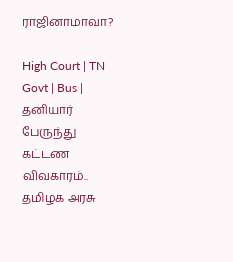ராஜினாமாவா?

High Court | TN Govt | Bus | தனியார் பேருந்து கட்டண விவகாரம்.. தமிழக அரசு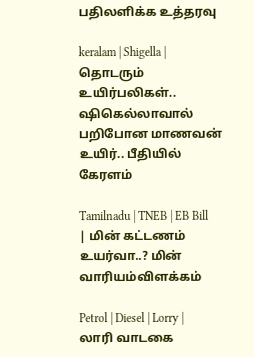பதிலளிக்க உத்தரவு

keralam | Shigella | தொடரும் உயிர்பலிகள்.. ஷிகெல்லாவால் பறிபோன மாணவன் உயிர்.. பீதியில் கேரளம்

Tamilnadu | TNEB | EB Bill | மின் கட்டணம் உயர்வா..? மின் வாரியம்விளக்கம்

Petrol | Diesel | Lorry | லாரி வாடகை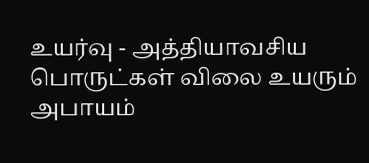உயர்வு - அத்தியாவசிய பொருட்கள் விலை உயரும் அபாயம்